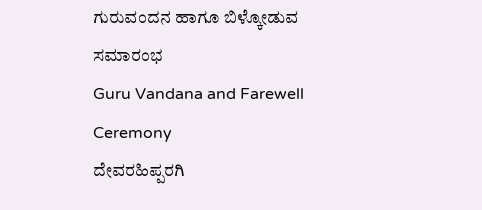ಗುರುವಂದನ ಹಾಗೂ ಬಿಳ್ಕೋಡುವ ಸಮಾರಂಭ
Guru Vandana and Farewell Ceremony
ದೇವರಹಿಪ್ಪರಗಿ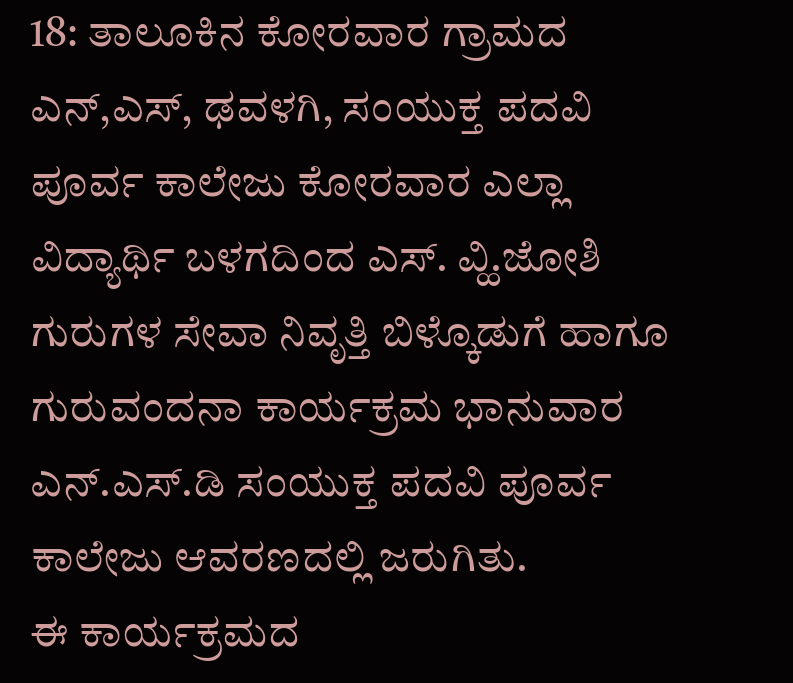18: ತಾಲೂಕಿನ ಕೋರವಾರ ಗ್ರಾಮದ ಎನ್,ಎಸ್, ಢವಳಗಿ, ಸಂಯುಕ್ತ ಪದವಿ ಪೂರ್ವ ಕಾಲೇಜು ಕೋರವಾರ ಎಲ್ಲಾ ವಿದ್ಯಾರ್ಥಿ ಬಳಗದಿಂದ ಎಸ್. ವ್ಹಿ.ಜೋಶಿ ಗುರುಗಳ ಸೇವಾ ನಿವೃತ್ತಿ ಬಿಳ್ಕೊಡುಗೆ ಹಾಗೂ ಗುರುವಂದನಾ ಕಾರ್ಯಕ್ರಮ ಭಾನುವಾರ ಎನ್.ಎಸ್.ಡಿ ಸಂಯುಕ್ತ ಪದವಿ ಪೂರ್ವ ಕಾಲೇಜು ಆವರಣದಲ್ಲಿ ಜರುಗಿತು.
ಈ ಕಾರ್ಯಕ್ರಮದ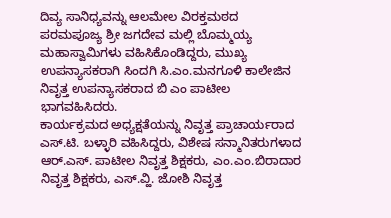ದಿವ್ಯ ಸಾನಿಧ್ಯವನ್ನು ಆಲಮೇಲ ವಿರಕ್ತಮಠದ ಪರಮಪೂಜ್ಯ ಶ್ರೀ ಜಗದೇವ ಮಲ್ಲಿ ಬೊಮ್ಮಯ್ಯ ಮಹಾಸ್ವಾಮಿಗಳು ವಹಿಸಿಕೊಂಡಿದ್ದರು, ಮುಖ್ಯ ಉಪನ್ಯಾಸಕರಾಗಿ ಸಿಂದಗಿ ಸಿ.ಎಂ.ಮನಗೂಳಿ ಕಾಲೇಜಿನ ನಿವೃತ್ತ ಉಪನ್ಯಾಸಕರಾದ ಬಿ ಎಂ ಪಾಟೀಲ ಭಾಗವಹಿಸಿದರು.
ಕಾರ್ಯಕ್ರಮದ ಅಧ್ಯಕ್ಷತೆಯನ್ನು ನಿವೃತ್ತ ಪ್ರಾಚಾರ್ಯರಾದ ಎಸ್.ಟಿ. ಬಳ್ಳಾರಿ ವಹಿಸಿದ್ದರು, ವಿಶೇಷ ಸನ್ಮಾನಿತರುಗಳಾದ ಆರ್.ಎಸ್. ಪಾಟೀಲ ನಿವೃತ್ತ ಶಿಕ್ಷಕರು, ಎಂ.ಎಂ.ಬಿರಾದಾರ ನಿವೃತ್ತ ಶಿಕ್ಷಕರು, ಎಸ್.ವ್ಹಿ. ಜೋಶಿ ನಿವೃತ್ತ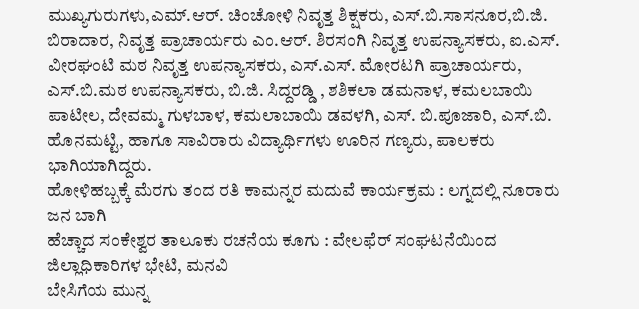ಮುಖ್ಯಗುರುಗಳು,ಎಮ್.ಆರ್. ಚಿಂಚೋಳಿ ನಿವೃತ್ತ ಶಿಕ್ಷಕರು, ಎಸ್.ಬಿ.ಸಾಸನೂರ,ಬಿ.ಜಿ. ಬಿರಾದಾರ, ನಿವೃತ್ತ ಪ್ರಾಚಾರ್ಯರು ಎಂ.ಆರ್. ಶಿರಸಂಗಿ ನಿವೃತ್ತ ಉಪನ್ಯಾಸಕರು, ಐ.ಎಸ್. ವೀರಘಂಟಿ ಮಠ ನಿವೃತ್ತ ಉಪನ್ಯಾಸಕರು, ಎಸ್.ಎಸ್. ಮೋರಟಗಿ ಪ್ರಾಚಾರ್ಯರು, ಎಸ್.ಬಿ.ಮಠ ಉಪನ್ಯಾಸಕರು, ಬಿ.ಜಿ. ಸಿದ್ದರಡ್ಡಿ , ಶಶಿಕಲಾ ಡಮನಾಳ, ಕಮಲಬಾಯಿ ಪಾಟೀಲ, ದೇವಮ್ಮ ಗುಳಬಾಳ, ಕಮಲಾಬಾಯಿ ಡವಳಗಿ, ಎಸ್. ಬಿ.ಪೂಜಾರಿ, ಎಸ್.ಬಿ. ಹೊನಮಟ್ಟಿ, ಹಾಗೂ ಸಾವಿರಾರು ವಿದ್ಯಾರ್ಥಿಗಳು ಊರಿನ ಗಣ್ಯರು, ಪಾಲಕರು ಭಾಗಿಯಾಗಿದ್ದರು.
ಹೋಳಿಹಬ್ಬಕ್ಕೆ ಮೆರಗು ತಂದ ರತಿ ಕಾಮನ್ನರ ಮದುವೆ ಕಾರ್ಯಕ್ರಮ : ಲಗ್ನದಲ್ಲಿ ನೂರಾರು ಜನ ಬಾಗಿ
ಹೆಚ್ಚಾದ ಸಂಕೇಶ್ವರ ತಾಲೂಕು ರಚನೆಯ ಕೂಗು : ವೇಲಫೆರ್ ಸಂಘಟನೆಯಿಂದ ಜಿಲ್ಲಾಧಿಕಾರಿಗಳ ಭೇಟಿ, ಮನವಿ
ಬೇಸಿಗೆಯ ಮುನ್ನ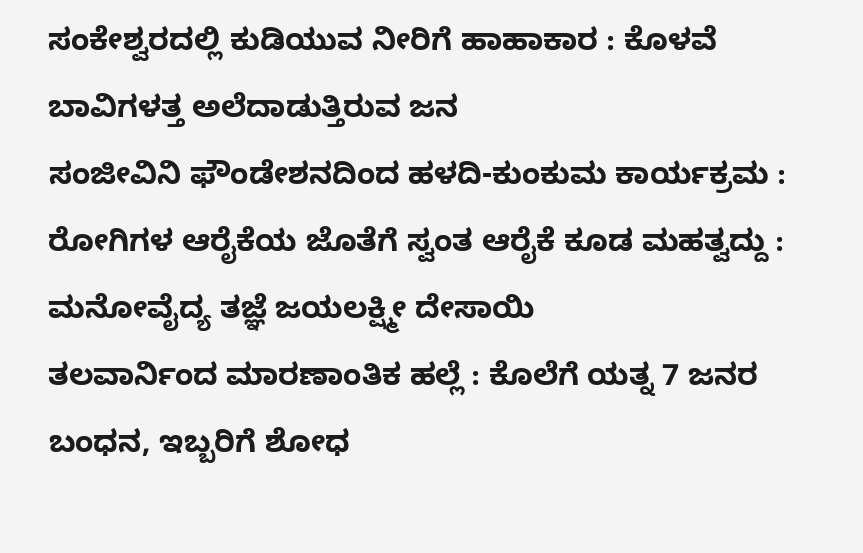ಸಂಕೇಶ್ವರದಲ್ಲಿ ಕುಡಿಯುವ ನೀರಿಗೆ ಹಾಹಾಕಾರ : ಕೊಳವೆ ಬಾವಿಗಳತ್ತ ಅಲೆದಾಡುತ್ತಿರುವ ಜನ
ಸಂಜೀವಿನಿ ಫೌಂಡೇಶನದಿಂದ ಹಳದಿ-ಕುಂಕುಮ ಕಾರ್ಯಕ್ರಮ : ರೋಗಿಗಳ ಆರೈಕೆಯ ಜೊತೆಗೆ ಸ್ವಂತ ಆರೈಕೆ ಕೂಡ ಮಹತ್ವದ್ದು : ಮನೋವೈದ್ಯ ತಜ್ಞೆ ಜಯಲಕ್ಷ್ಮೀ ದೇಸಾಯಿ
ತಲವಾರ್ನಿಂದ ಮಾರಣಾಂತಿಕ ಹಲ್ಲೆ : ಕೊಲೆಗೆ ಯತ್ನ 7 ಜನರ ಬಂಧನ, ಇಬ್ಬರಿಗೆ ಶೋಧ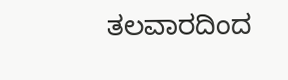ತಲವಾರದಿಂದ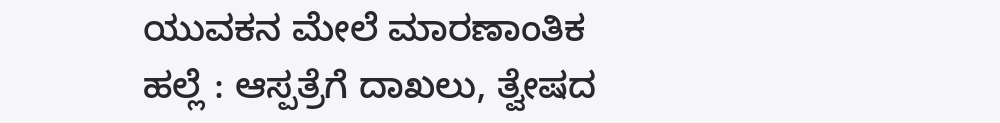ಯುವಕನ ಮೇಲೆ ಮಾರಣಾಂತಿಕ ಹಲ್ಲೆ : ಆಸ್ಪತ್ರೆಗೆ ದಾಖಲು, ತ್ವೇಷದ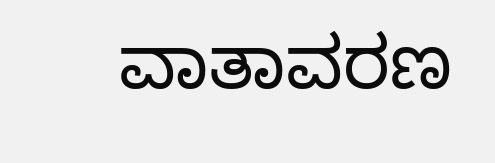ವಾತಾವರಣ